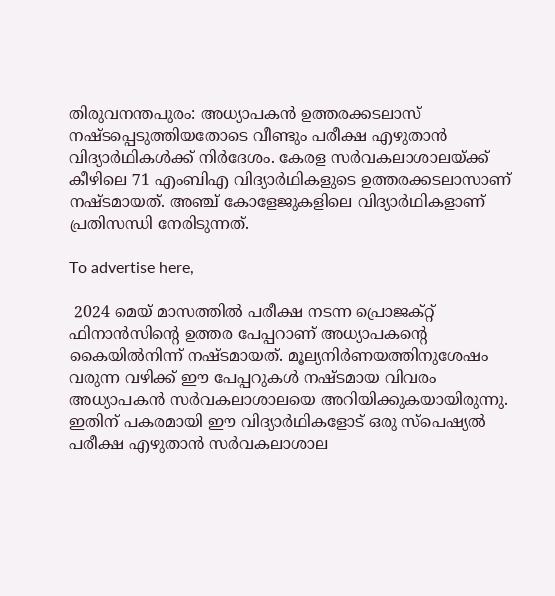തിരുവനന്തപുരം: അധ്യാപകന്‍ ഉത്തരക്കടലാസ് നഷ്ടപ്പെടുത്തിയതോടെ വീണ്ടും പരീക്ഷ എഴുതാന്‍ വിദ്യാര്‍ഥികള്‍ക്ക് നിര്‍ദേശം. കേരള സര്‍വകലാശാലയ്ക്ക് കീഴിലെ 71 എംബിഎ വിദ്യാര്‍ഥികളുടെ ഉത്തരക്കടലാസാണ് നഷ്ടമായത്. അഞ്ച് കോളേജുകളിലെ വിദ്യാര്‍ഥികളാണ് പ്രതിസന്ധി നേരിടുന്നത്.

To advertise here,

 2024 മെയ് മാസത്തില്‍ പരീക്ഷ നടന്ന പ്രൊജക്റ്റ് ഫിനാന്‍സിന്റെ ഉത്തര പേപ്പറാണ് അധ്യാപകന്റെ കൈയില്‍നിന്ന് നഷ്ടമായത്. മൂല്യനിര്‍ണയത്തിനുശേഷം വരുന്ന വഴിക്ക് ഈ പേപ്പറുകള്‍ നഷ്ടമായ വിവരം അധ്യാപകന്‍ സര്‍വകലാശാലയെ അറിയിക്കുകയായിരുന്നു. ഇതിന് പകരമായി ഈ വിദ്യാര്‍ഥികളോട് ഒരു സ്‌പെഷ്യല്‍ പരീക്ഷ എഴുതാന്‍ സര്‍വകലാശാല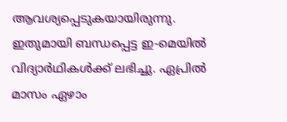ആവശ്യപ്പെടുകയായിരുന്നു. ഇതുമായി ബന്ധപ്പെട്ട ഇ-മെയില്‍ വിദ്യാര്‍ഥികള്‍ക്ക് ലഭിച്ചു. ഏപ്രില്‍ മാസം ഏഴാം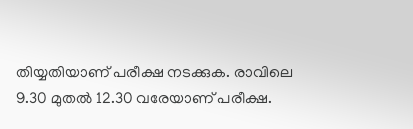തിയ്യതിയാണ് പരീക്ഷ നടക്കുക. രാവിലെ 9.30 മുതല്‍ 12.30 വരേയാണ് പരീക്ഷ.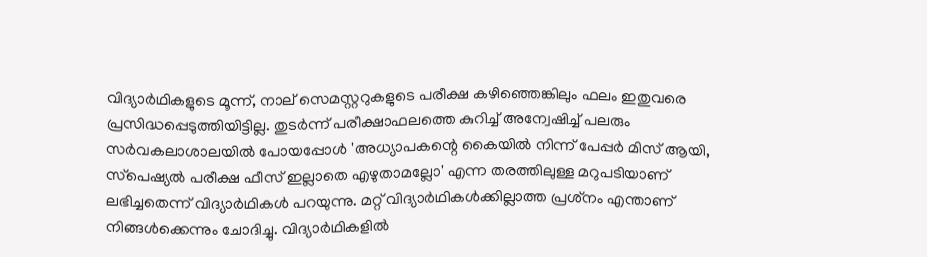വിദ്യാര്‍ഥികളുടെ മൂന്ന്, നാല് സെമസ്റ്ററുകളുടെ പരീക്ഷ കഴിഞ്ഞെങ്കിലും ഫലം ഇതുവരെ പ്രസിദ്ധപ്പെടുത്തിയിട്ടില്ല. തുടര്‍ന്ന് പരീക്ഷാഫലത്തെ കുറിച്ച് അന്വേഷിച്ച് പലരും സര്‍വകലാശാലയില്‍ പോയപ്പോള്‍ 'അധ്യാപകന്റെ കൈയില്‍ നിന്ന് പേപ്പര്‍ മിസ് ആയി, സ്‌പെഷ്യല്‍ പരീക്ഷ ഫീസ് ഇല്ലാതെ എഴുതാമല്ലോ' എന്ന തരത്തിലുള്ള മറുപടിയാണ് ലഭിച്ചതെന്ന് വിദ്യാര്‍ഥികള്‍ പറയുന്നു. മറ്റ് വിദ്യാര്‍ഥികള്‍ക്കില്ലാത്ത പ്രശ്‌നം എന്താണ് നിങ്ങള്‍ക്കെന്നും ചോദിച്ചു. വിദ്യാര്‍ഥികളില്‍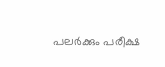പലര്‍ക്കും പരീക്ഷ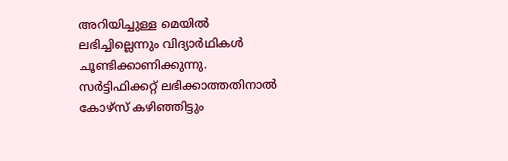അറിയിച്ചുള്ള മെയില്‍ ലഭിച്ചില്ലെന്നും വിദ്യാര്‍ഥികള്‍ ചൂണ്ടിക്കാണിക്കുന്നു. സര്‍ട്ടിഫിക്കറ്റ് ലഭിക്കാത്തതിനാല്‍ കോഴ്‌സ് കഴിഞ്ഞിട്ടും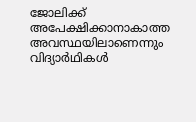ജോലിക്ക് അപേക്ഷിക്കാനാകാത്ത അവസ്ഥയിലാണെന്നും വിദ്യാര്‍ഥികള്‍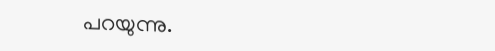പറയുന്നു.